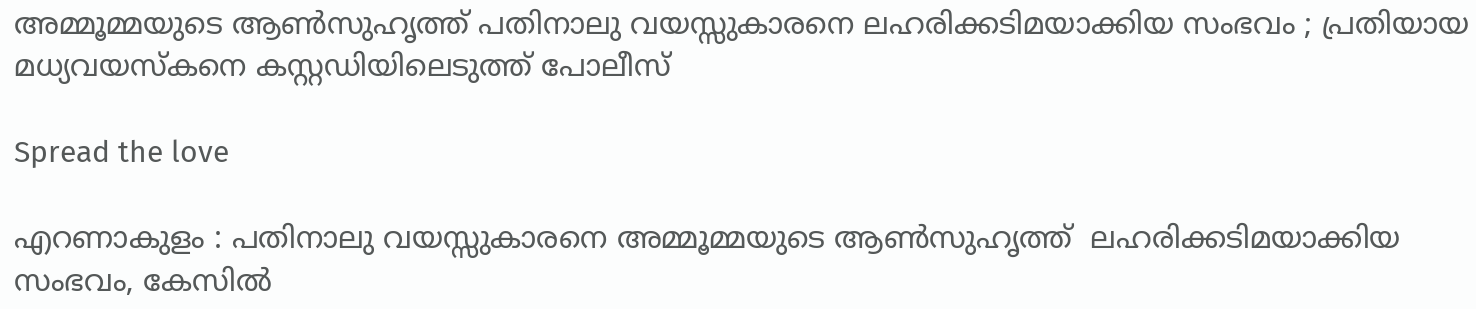അമ്മൂമ്മയുടെ ആണ്‍സുഹൃത്ത് പതിനാലു വയസ്സുകാരനെ ലഹരിക്കടിമയാക്കിയ സംഭവം ; പ്രതിയായ മധ്യവയസ്കനെ കസ്റ്റഡിയിലെടുത്ത് പോലീസ്

Spread the love

എറണാകുളം : പതിനാലു വയസ്സുകാരനെ അമ്മൂമ്മയുടെ ആണ്‍സുഹൃത്ത്  ലഹരിക്കടിമയാക്കിയ സംഭവം, കേസിൽ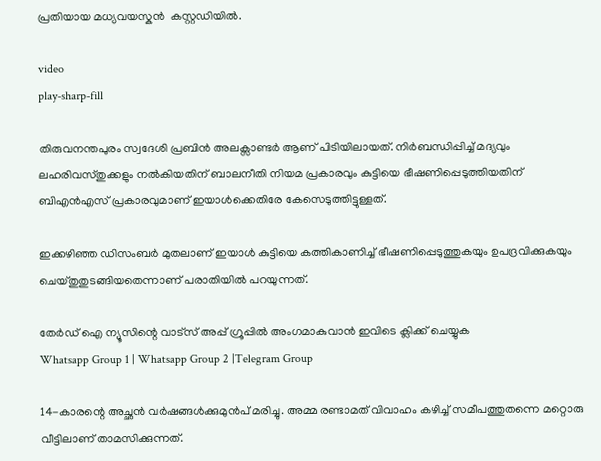പ്രതിയായ മധ്യവയസ്കൻ  കസ്റ്റഡിയില്‍.

video
play-sharp-fill

തിരുവനന്തപുരം സ്വദേശി പ്രബിൻ അലക്സാണ്ടർ ആണ് പിടിയിലായത്. നിർബന്ധിപ്പിച്ച്‌ മദ്യവും ലഹരിവസ്തുക്കളും നല്‍കിയതിന് ബാലനീതി നിയമ പ്രകാരവും കുട്ടിയെ ഭീഷണിപ്പെടുത്തിയതിന് ബിഎൻഎസ് പ്രകാരവുമാണ് ഇയാള്‍ക്കെതിരേ കേസെടുത്തിട്ടുള്ളത്.

ഇക്കഴിഞ്ഞ ഡിസംബർ മുതലാണ് ഇയാള്‍ കുട്ടിയെ കത്തികാണിച്ച്‌ ഭീഷണിപ്പെടുത്തുകയും ഉപദ്രവിക്കുകയും ചെയ്തുതുടങ്ങിയതെന്നാണ് പരാതിയില്‍ പറയുന്നത്.

തേർഡ് ഐ ന്യൂസിന്റെ വാട്സ് അപ്പ് ഗ്രൂപ്പിൽ അംഗമാകുവാൻ ഇവിടെ ക്ലിക്ക് ചെയ്യുക
Whatsapp Group 1 | Whatsapp Group 2 |Telegram Group

14-കാരന്റെ അച്ഛൻ വർഷങ്ങള്‍ക്കുമുൻപ് മരിച്ചു. അമ്മ രണ്ടാമത് വിവാഹം കഴിച്ച്‌ സമീപത്തുതന്നെ മറ്റൊരു വീട്ടിലാണ് താമസിക്കുന്നത്.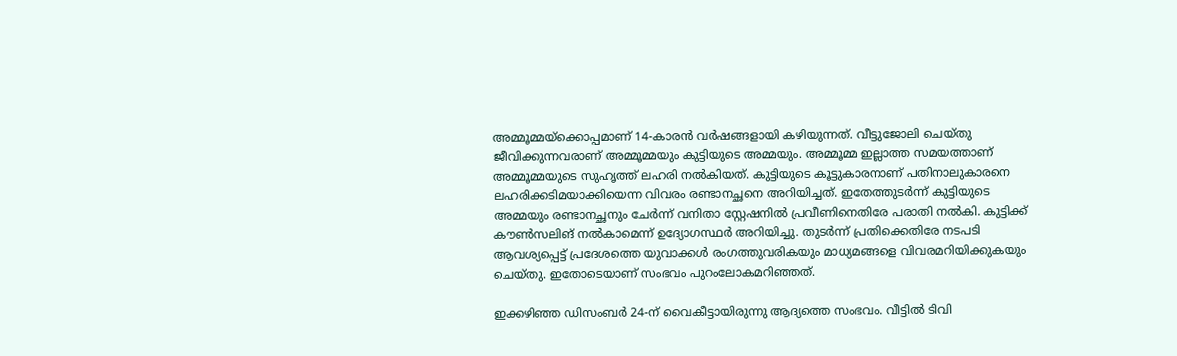അമ്മൂമ്മയ്ക്കൊപ്പമാണ് 14-കാരൻ വർഷങ്ങളായി കഴിയുന്നത്. വീട്ടുജോലി ചെയ്തു ജീവിക്കുന്നവരാണ് അമ്മൂമ്മയും കുട്ടിയുടെ അമ്മയും. അമ്മൂമ്മ ഇല്ലാത്ത സമയത്താണ് അമ്മൂമ്മയുടെ സുഹൃത്ത് ലഹരി നല്‍കിയത്. കുട്ടിയുടെ കൂട്ടുകാരനാണ് പതിനാലുകാരനെ ലഹരിക്കടിമയാക്കിയെന്ന വിവരം രണ്ടാനച്ഛനെ അറിയിച്ചത്. ഇതേത്തുടർന്ന് കുട്ടിയുടെ അമ്മയും രണ്ടാനച്ഛനും ചേർന്ന് വനിതാ സ്റ്റേഷനില്‍ പ്രവീണിനെതിരേ പരാതി നല്‍കി. കുട്ടിക്ക് കൗണ്‍സലിങ് നല്‍കാമെന്ന് ഉദ്യോഗസ്ഥർ അറിയിച്ചു. തുടർന്ന് പ്രതിക്കെതിരേ നടപടി ആവശ്യപ്പെട്ട് പ്രദേശത്തെ യുവാക്കള്‍ രംഗത്തുവരികയും മാധ്യമങ്ങളെ വിവരമറിയിക്കുകയും ചെയ്തു. ഇതോടെയാണ് സംഭവം പുറംലോകമറിഞ്ഞത്.

ഇക്കഴിഞ്ഞ ഡിസംബർ 24-ന് വൈകീട്ടായിരുന്നു ആദ്യത്തെ സംഭവം. വീട്ടില്‍ ടിവി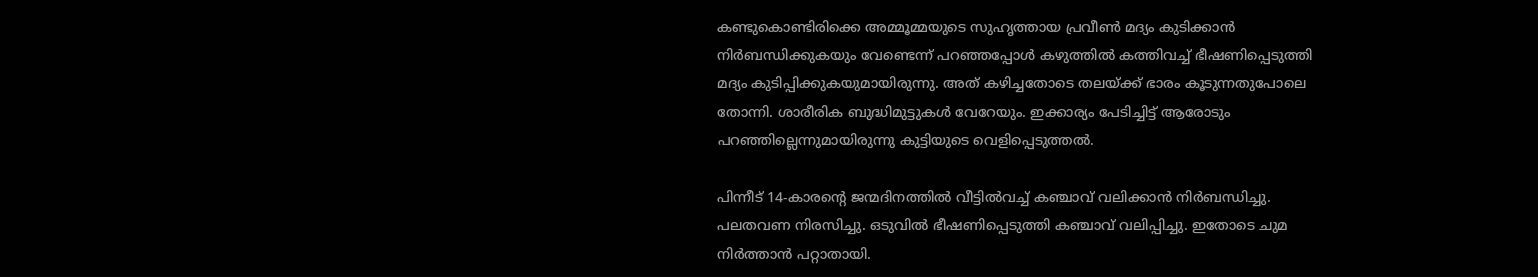കണ്ടുകൊണ്ടിരിക്കെ അമ്മൂമ്മയുടെ സുഹൃത്തായ പ്രവീണ്‍ മദ്യം കുടിക്കാൻ നിർബന്ധിക്കുകയും വേണ്ടെന്ന് പറഞ്ഞപ്പോള്‍ കഴുത്തില്‍ കത്തിവച്ച്‌ ഭീഷണിപ്പെടുത്തി മദ്യം കുടിപ്പിക്കുകയുമായിരുന്നു. അത് കഴിച്ചതോടെ തലയ്ക്ക് ഭാരം കൂടുന്നതുപോലെ തോന്നി. ശാരീരിക ബുദ്ധിമുട്ടുകള്‍ വേറേയും. ഇക്കാര്യം പേടിച്ചിട്ട് ആരോടും പറഞ്ഞില്ലെന്നുമായിരുന്നു കുട്ടിയുടെ വെളിപ്പെടുത്തല്‍.

പിന്നീട് 14-കാരന്റെ ജന്മദിനത്തില്‍ വീട്ടില്‍വച്ച്‌ കഞ്ചാവ് വലിക്കാൻ നിർബന്ധിച്ചു. പലതവണ നിരസിച്ചു. ഒടുവില്‍ ഭീഷണിപ്പെടുത്തി കഞ്ചാവ് വലിപ്പിച്ചു. ഇതോടെ ചുമ നിർത്താൻ പറ്റാതായി.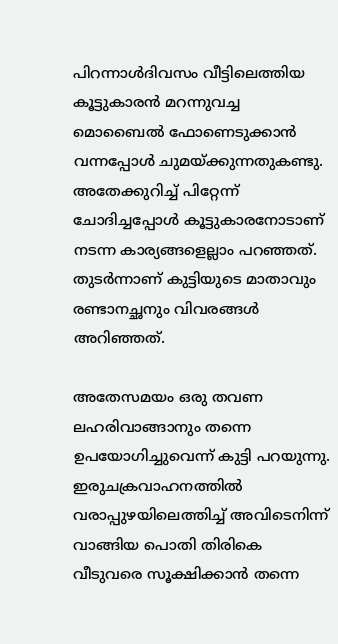പിറന്നാള്‍ദിവസം വീട്ടിലെത്തിയ കൂട്ടുകാരൻ മറന്നുവച്ച മൊബൈല്‍ ഫോണെടുക്കാൻ വന്നപ്പോള്‍ ചുമയ്ക്കുന്നതുകണ്ടു. അതേക്കുറിച്ച്‌ പിറ്റേന്ന് ചോദിച്ചപ്പോള്‍ കൂട്ടുകാരനോടാണ് നടന്ന കാര്യങ്ങളെല്ലാം പറഞ്ഞത്. തുടർന്നാണ് കുട്ടിയുടെ മാതാവും രണ്ടാനച്ഛനും വിവരങ്ങള്‍ അറിഞ്ഞത്.

അതേസമയം ഒരു തവണ ലഹരിവാങ്ങാനും തന്നെ ഉപയോഗിച്ചുവെന്ന് കുട്ടി പറയുന്നു. ഇരുചക്രവാഹനത്തില്‍ വരാപ്പുഴയിലെത്തിച്ച്‌ അവിടെനിന്ന് വാങ്ങിയ പൊതി തിരികെ വീടുവരെ സൂക്ഷിക്കാൻ തന്നെ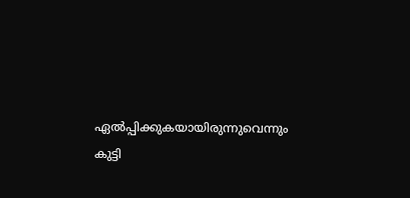ഏല്‍പ്പിക്കുകയായിരുന്നുവെന്നും കുട്ടി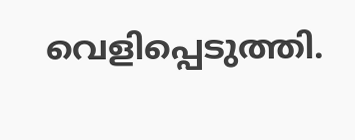വെളിപ്പെടുത്തി.